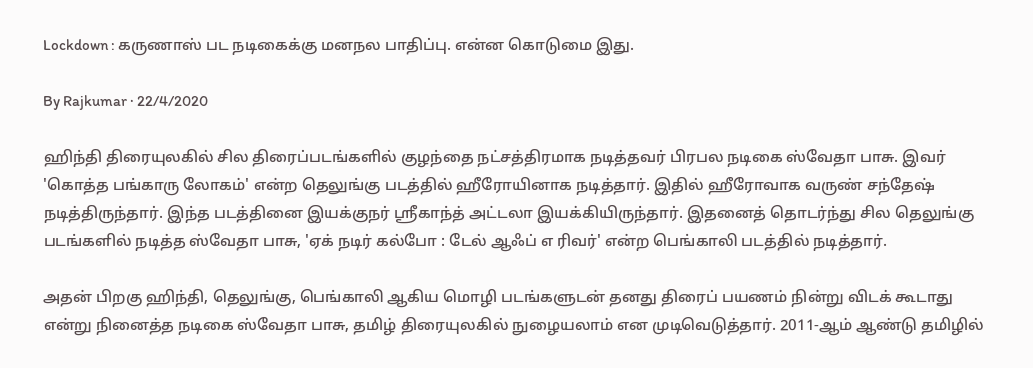Lockdown : கருணாஸ் பட நடிகைக்கு மனநல பாதிப்பு. என்ன கொடுமை இது.

By Rajkumar · 22/4/2020

ஹிந்தி திரையுலகில் சில திரைப்படங்களில் குழந்தை நட்சத்திரமாக நடித்தவர் பிரபல நடிகை ஸ்வேதா பாசு. இவர் 'கொத்த பங்காரு லோகம்' என்ற தெலுங்கு படத்தில் ஹீரோயினாக நடித்தார். இதில் ஹீரோவாக வருண் சந்தேஷ் நடித்திருந்தார். இந்த படத்தினை இயக்குநர் ஸ்ரீகாந்த் அட்டலா இயக்கியிருந்தார். இதனைத் தொடர்ந்து சில தெலுங்கு படங்களில் நடித்த ஸ்வேதா பாசு, 'ஏக் நடிர் கல்போ : டேல் ஆஃப் எ ரிவர்' என்ற பெங்காலி படத்தில் நடித்தார்.

அதன் பிறகு ஹிந்தி, தெலுங்கு, பெங்காலி ஆகிய மொழி படங்களுடன் தனது திரைப் பயணம் நின்று விடக் கூடாது என்று நினைத்த நடிகை ஸ்வேதா பாசு, தமிழ் திரையுலகில் நுழையலாம் என முடிவெடுத்தார். 2011-ஆம் ஆண்டு தமிழில்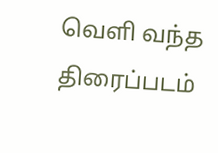வெளி வந்த திரைப்படம்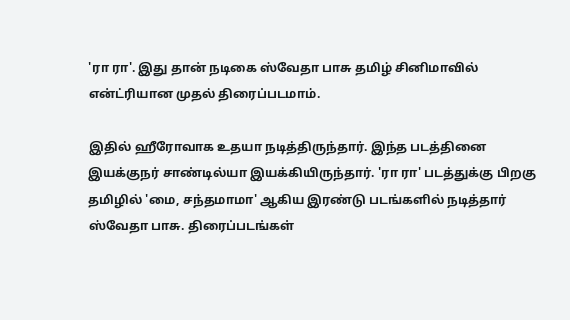'ரா ரா'. இது தான் நடிகை ஸ்வேதா பாசு தமிழ் சினிமாவில் என்ட்ரியான முதல் திரைப்படமாம்.

இதில் ஹீரோவாக உதயா நடித்திருந்தார். இந்த படத்தினை இயக்குநர் சாண்டில்யா இயக்கியிருந்தார். 'ரா ரா' படத்துக்கு பிறகு தமிழில் 'மை, சந்தமாமா' ஆகிய இரண்டு படங்களில் நடித்தார் ஸ்வேதா பாசு. திரைப்படங்கள்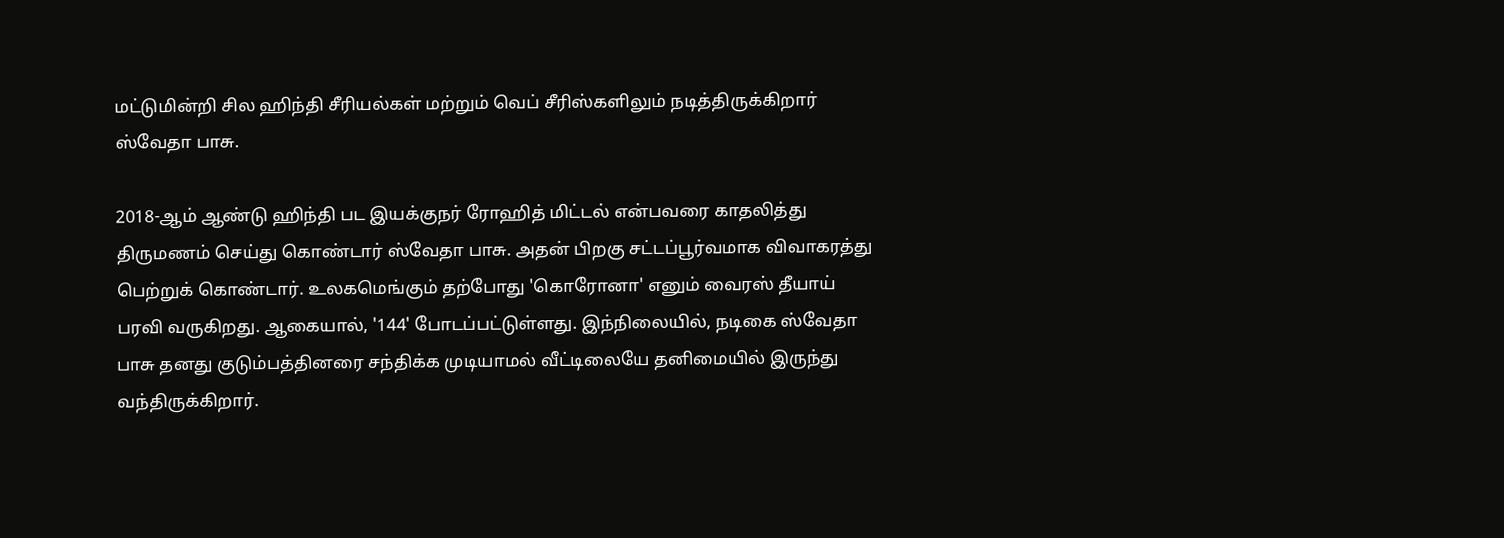மட்டுமின்றி சில ஹிந்தி சீரியல்கள் மற்றும் வெப் சீரிஸ்களிலும் நடித்திருக்கிறார் ஸ்வேதா பாசு.

2018-ஆம் ஆண்டு ஹிந்தி பட இயக்குநர் ரோஹித் மிட்டல் என்பவரை காதலித்து திருமணம் செய்து கொண்டார் ஸ்வேதா பாசு. அதன் பிறகு சட்டப்பூர்வமாக விவாகரத்து பெற்றுக் கொண்டார். உலகமெங்கும் தற்போது 'கொரோனா' எனும் வைரஸ் தீயாய் பரவி வருகிறது. ஆகையால், '144' போடப்பட்டுள்ளது. இந்நிலையில், நடிகை ஸ்வேதா பாசு தனது குடும்பத்தினரை சந்திக்க முடியாமல் வீட்டிலையே தனிமையில் இருந்து வந்திருக்கிறார்.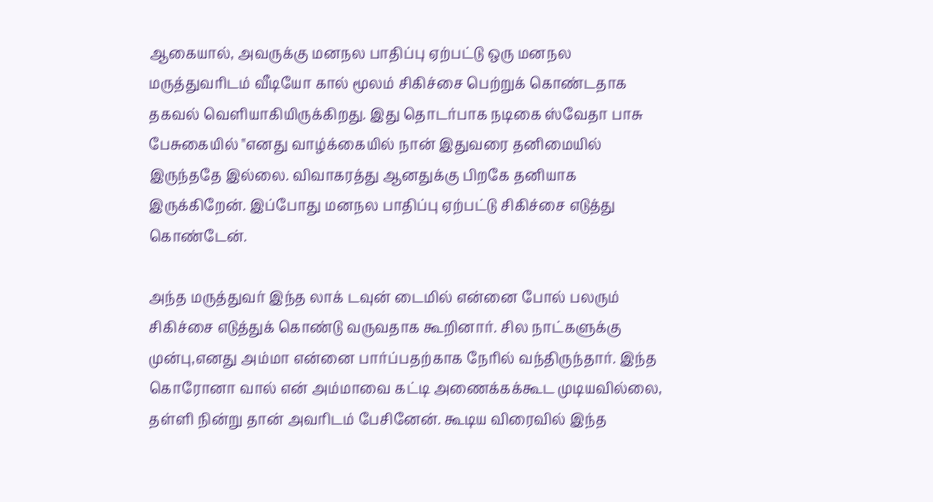ஆகையால், அவருக்கு மனநல பாதிப்பு ஏற்பட்டு ஒரு மனநல மருத்துவரிடம் வீடியோ கால் மூலம் சிகிச்சை பெற்றுக் கொண்டதாக தகவல் வெளியாகியிருக்கிறது. இது தொடர்பாக நடிகை ஸ்வேதா பாசு பேசுகையில் "எனது வாழ்க்கையில் நான் இதுவரை தனிமையில் இருந்ததே இல்லை. விவாகரத்து ஆனதுக்கு பிறகே தனியாக இருக்கிறேன். இப்போது மனநல பாதிப்பு ஏற்பட்டு சிகிச்சை எடுத்து கொண்டேன்.

அந்த மருத்துவர் இந்த லாக் டவுன் டைமில் என்னை போல் பலரும் சிகிச்சை எடுத்துக் கொண்டு வருவதாக கூறினார். சில நாட்களுக்கு முன்பு,எனது அம்மா என்னை பார்ப்பதற்காக நேரில் வந்திருந்தார். இந்த கொரோனா வால் என் அம்மாவை கட்டி அணைக்கக்கூட முடியவில்லை, தள்ளி நின்று தான் அவரிடம் பேசினேன். கூடிய விரைவில் இந்த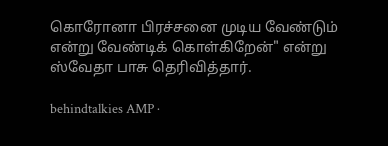கொரோனா பிரச்சனை முடிய வேண்டும் என்று வேண்டிக் கொள்கிறேன்" என்று ஸ்வேதா பாசு தெரிவித்தார்.

behindtalkies AMP ·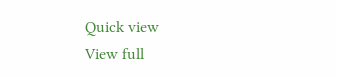Quick view
View full